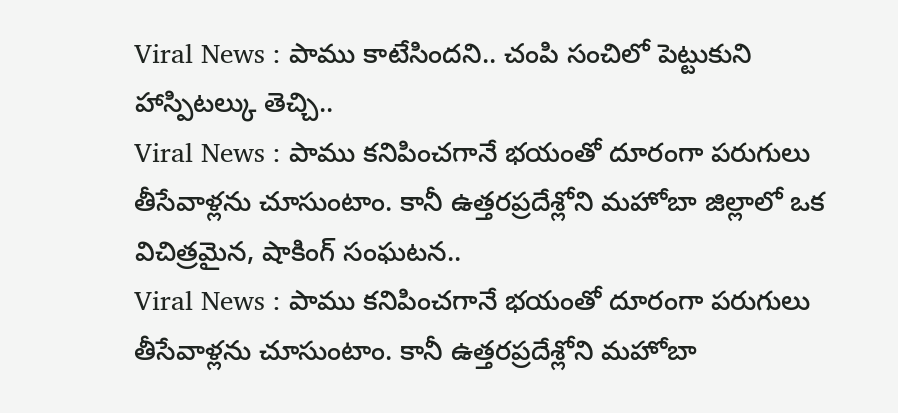Viral News : పాము కాటేసిందని.. చంపి సంచిలో పెట్టుకుని హాస్పిటల్కు తెచ్చి..
Viral News : పాము కనిపించగానే భయంతో దూరంగా పరుగులు తీసేవాళ్లను చూసుంటాం. కానీ ఉత్తరప్రదేశ్లోని మహోబా జిల్లాలో ఒక విచిత్రమైన, షాకింగ్ సంఘటన..
Viral News : పాము కనిపించగానే భయంతో దూరంగా పరుగులు తీసేవాళ్లను చూసుంటాం. కానీ ఉత్తరప్రదేశ్లోని మహోబా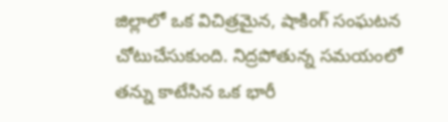జిల్లాలో ఒక విచిత్రమైన, షాకింగ్ సంఘటన చోటుచేసుకుంది. నిద్రపోతున్న సమయంలో తన్ను కాటేసిన ఒక భారీ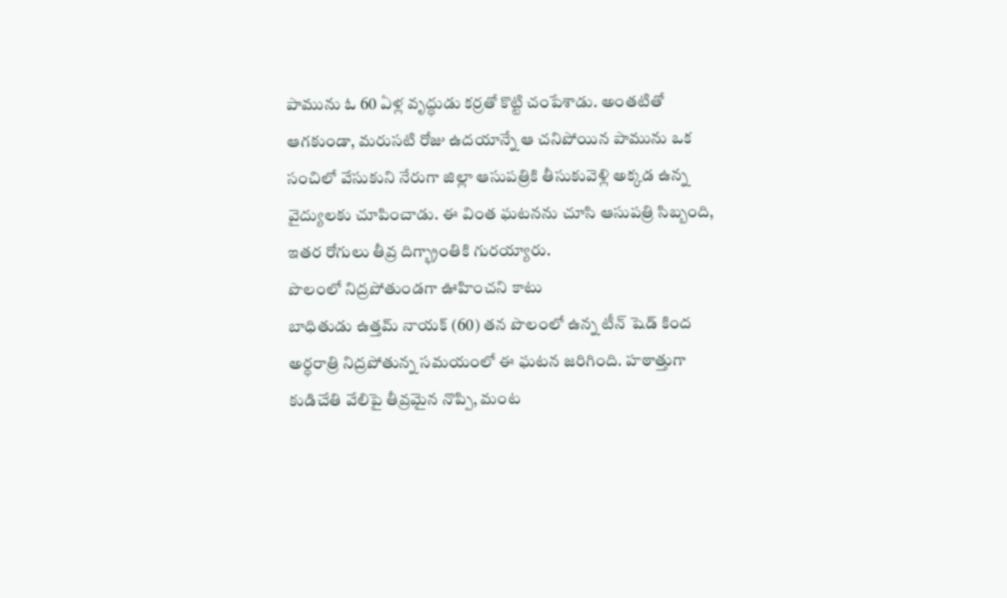పామును ఓ 60 ఏళ్ల వృద్ధుడు కర్రతో కొట్టి చంపేశాడు. అంతటితో ఆగకుండా, మరుసటి రోజు ఉదయాన్నే ఆ చనిపోయిన పామును ఒక సంచిలో వేసుకుని నేరుగా జిల్లా ఆసుపత్రికి తీసుకువెళ్లి అక్కడ ఉన్న వైద్యులకు చూపించాడు. ఈ వింత ఘటనను చూసి ఆసుపత్రి సిబ్బంది, ఇతర రోగులు తీవ్ర దిగ్భ్రాంతికి గురయ్యారు.
పొలంలో నిద్రపోతుండగా ఊహించని కాటు
బాధితుడు ఉత్తమ్ నాయక్ (60) తన పొలంలో ఉన్న టీన్ షెడ్ కింద అర్ధరాత్రి నిద్రపోతున్న సమయంలో ఈ ఘటన జరిగింది. హఠాత్తుగా కుడిచేతి వేలిపై తీవ్రమైన నొప్పి, మంట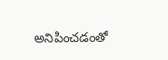అనిపించడంతో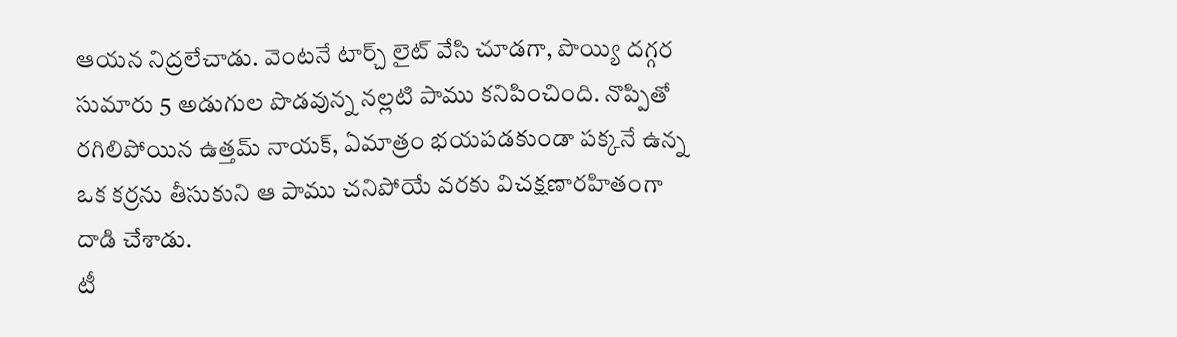ఆయన నిద్రలేచాడు. వెంటనే టార్చ్ లైట్ వేసి చూడగా, పొయ్యి దగ్గర సుమారు 5 అడుగుల పొడవున్న నల్లటి పాము కనిపించింది. నొప్పితో రగిలిపోయిన ఉత్తమ్ నాయక్, ఏమాత్రం భయపడకుండా పక్కనే ఉన్న ఒక కర్రను తీసుకుని ఆ పాము చనిపోయే వరకు విచక్షణారహితంగా దాడి చేశాడు.
టీ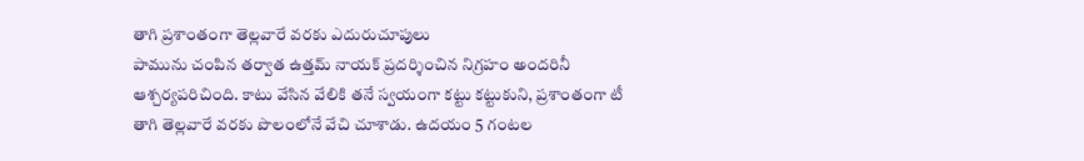తాగి ప్రశాంతంగా తెల్లవారే వరకు ఎదురుచూపులు
పామును చంపిన తర్వాత ఉత్తమ్ నాయక్ ప్రదర్శించిన నిగ్రహం అందరినీ ఆశ్చర్యపరిచింది. కాటు వేసిన వేలికి తనే స్వయంగా కట్టు కట్టుకుని, ప్రశాంతంగా టీ తాగి తెల్లవారే వరకు పొలంలోనే వేచి చూశాడు. ఉదయం 5 గంటల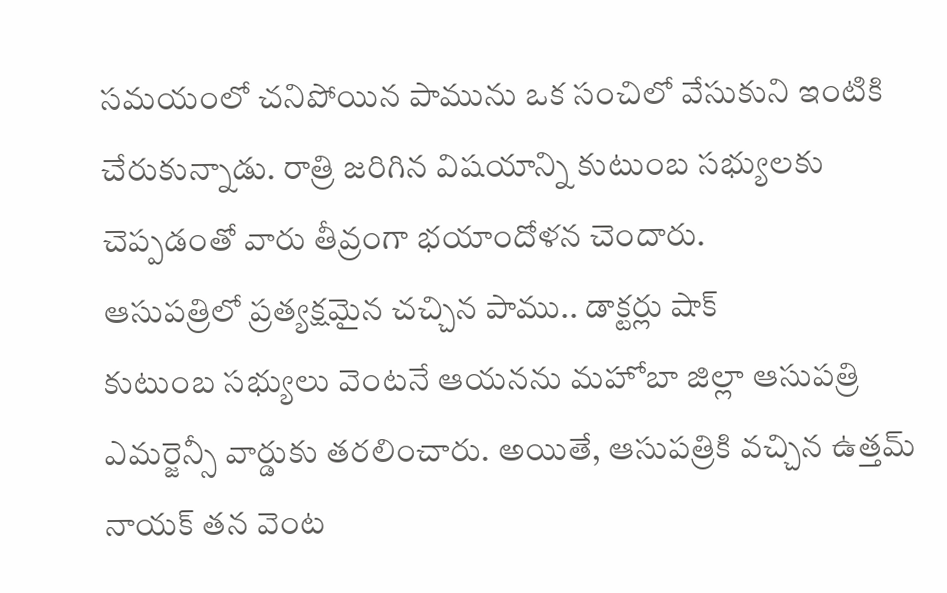సమయంలో చనిపోయిన పామును ఒక సంచిలో వేసుకుని ఇంటికి చేరుకున్నాడు. రాత్రి జరిగిన విషయాన్ని కుటుంబ సభ్యులకు చెప్పడంతో వారు తీవ్రంగా భయాందోళన చెందారు.
ఆసుపత్రిలో ప్రత్యక్షమైన చచ్చిన పాము.. డాక్టర్లు షాక్
కుటుంబ సభ్యులు వెంటనే ఆయనను మహోబా జిల్లా ఆసుపత్రి ఎమర్జెన్సీ వార్డుకు తరలించారు. అయితే, ఆసుపత్రికి వచ్చిన ఉత్తమ్ నాయక్ తన వెంట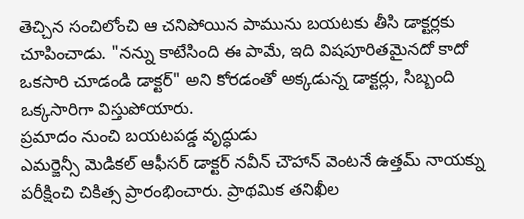తెచ్చిన సంచిలోంచి ఆ చనిపోయిన పామును బయటకు తీసి డాక్టర్లకు చూపించాడు. "నన్ను కాటేసింది ఈ పామే, ఇది విషపూరితమైనదో కాదో ఒకసారి చూడండి డాక్టర్" అని కోరడంతో అక్కడున్న డాక్టర్లు, సిబ్బంది ఒక్కసారిగా విస్తుపోయారు.
ప్రమాదం నుంచి బయటపడ్డ వృద్ధుడు
ఎమర్జెన్సీ మెడికల్ ఆఫీసర్ డాక్టర్ నవీన్ చౌహాన్ వెంటనే ఉత్తమ్ నాయక్ను పరీక్షించి చికిత్స ప్రారంభించారు. ప్రాథమిక తనిఖీల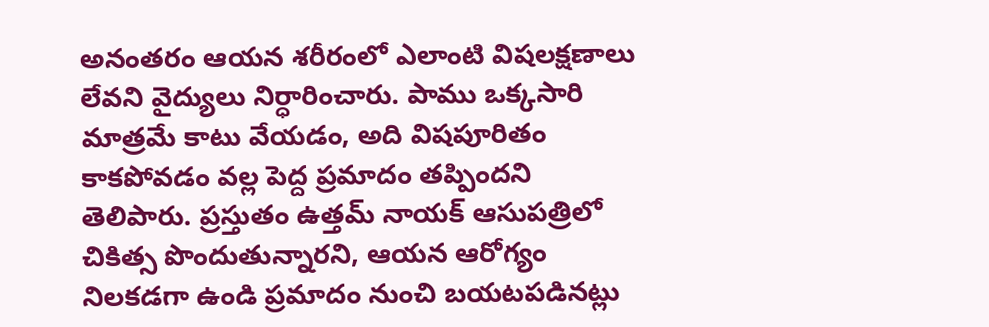అనంతరం ఆయన శరీరంలో ఎలాంటి విషలక్షణాలు లేవని వైద్యులు నిర్ధారించారు. పాము ఒక్కసారి మాత్రమే కాటు వేయడం, అది విషపూరితం కాకపోవడం వల్ల పెద్ద ప్రమాదం తప్పిందని తెలిపారు. ప్రస్తుతం ఉత్తమ్ నాయక్ ఆసుపత్రిలో చికిత్స పొందుతున్నారని, ఆయన ఆరోగ్యం నిలకడగా ఉండి ప్రమాదం నుంచి బయటపడినట్లు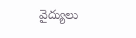వైద్యులు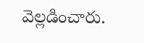వెల్లడించారు.